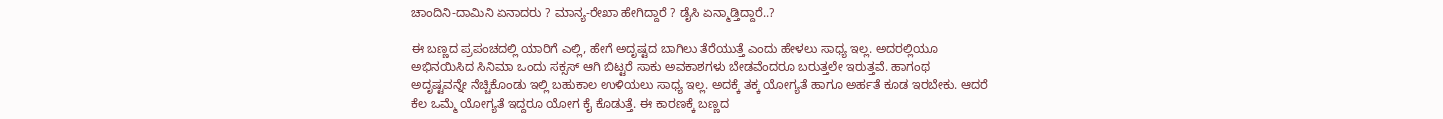ಚಾಂದಿನಿ-ದಾಮಿನಿ ಏನಾದರು ? ಮಾನ್ಯ-ರೇಖಾ ಹೇಗಿದ್ದಾರೆ ? ಡೈಸಿ ಏನ್ಮಾಡ್ತಿದ್ದಾರೆ..?

ಈ ಬಣ್ಣದ ಪ್ರಪಂಚದಲ್ಲಿ ಯಾರಿಗೆ ಎಲ್ಲಿ, ಹೇಗೆ ಅದೃಷ್ಟದ ಬಾಗಿಲು ತೆರೆಯುತ್ತೆ ಎಂದು ಹೇಳಲು ಸಾಧ್ಯ ಇಲ್ಲ. ಅದರಲ್ಲಿಯೂ ಅಭಿನಯಿಸಿದ ಸಿನಿಮಾ ಒಂದು ಸಕ್ಸಸ್ ಆಗಿ ಬಿಟ್ಟರೆ ಸಾಕು ಅವಕಾಶಗಳು ಬೇಡವೆಂದರೂ ಬರುತ್ತಲೇ ಇರುತ್ತವೆ. ಹಾಗಂಥ ಅದೃಷ್ಟವನ್ನೇ ನೆಚ್ಚಿಕೊಂಡು ಇಲ್ಲಿ ಬಹುಕಾಲ ಉಳಿಯಲು ಸಾಧ್ಯ ಇಲ್ಲ. ಅದಕ್ಕೆ ತಕ್ಕ ಯೋಗ್ಯತೆ ಹಾಗೂ ಅರ್ಹತೆ ಕೂಡ ಇರಬೇಕು. ಆದರೆ ಕೆಲ ಒಮ್ಮೆ ಯೋಗ್ಯತೆ ಇದ್ದರೂ ಯೋಗ ಕೈ ಕೊಡುತ್ತೆ. ಈ ಕಾರಣಕ್ಕೆ ಬಣ್ಣದ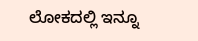ಲೋಕದಲ್ಲಿ ಇನ್ನೂ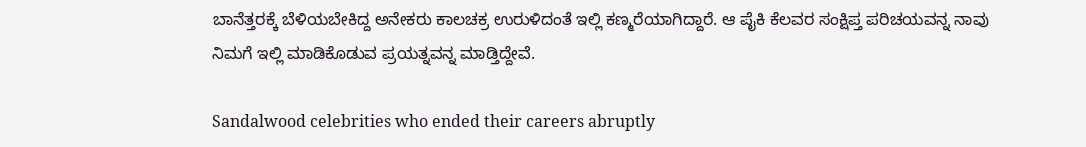ಬಾನೆತ್ತರಕ್ಕೆ ಬೆಳಿಯಬೇಕಿದ್ದ ಅನೇಕರು ಕಾಲಚಕ್ರ ಉರುಳಿದಂತೆ ಇಲ್ಲಿ ಕಣ್ಮರೆಯಾಗಿದ್ದಾರೆ. ಆ ಪೈಕಿ ಕೆಲವರ ಸಂಕ್ಷಿಪ್ತ ಪರಿಚಯವನ್ನ ನಾವು ನಿಮಗೆ ಇಲ್ಲಿ ಮಾಡಿಕೊಡುವ ಪ್ರಯತ್ನವನ್ನ ಮಾಡ್ತಿದ್ದೇವೆ.

Sandalwood celebrities who ended their careers abruptly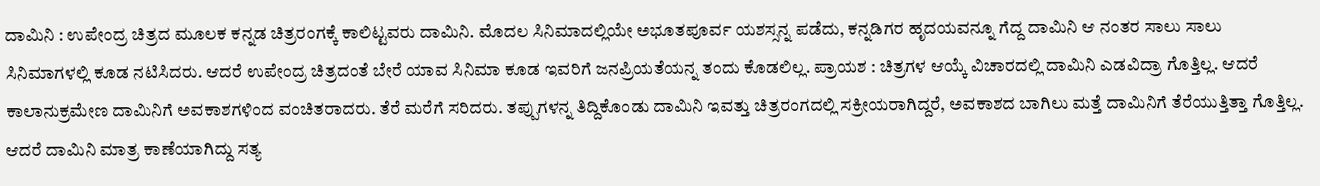ದಾಮಿನಿ : ಉಪೇಂದ್ರ ಚಿತ್ರದ ಮೂಲಕ ಕನ್ನಡ ಚಿತ್ರರಂಗಕ್ಕೆ ಕಾಲಿಟ್ಟವರು ದಾಮಿನಿ. ಮೊದಲ ಸಿನಿಮಾದಲ್ಲಿಯೇ ಅಭೂತಪೂರ್ವ ಯಶಸ್ಸನ್ನ ಪಡೆದು, ಕನ್ನಡಿಗರ ಹೃದಯವನ್ನೂ ಗೆದ್ದ ದಾಮಿನಿ ಆ ನಂತರ ಸಾಲು ಸಾಲು ಸಿನಿಮಾಗಳಲ್ಲಿ ಕೂಡ ನಟಿಸಿದರು. ಆದರೆ ಉಪೇಂದ್ರ ಚಿತ್ರದಂತೆ ಬೇರೆ ಯಾವ ಸಿನಿಮಾ ಕೂಡ ಇವರಿಗೆ ಜನಪ್ರಿಯತೆಯನ್ನ ತಂದು ಕೊಡಲಿಲ್ಲ. ಪ್ರಾಯಶ : ಚಿತ್ರಗಳ ಆಯ್ಕೆ ವಿಚಾರದಲ್ಲಿ ದಾಮಿನಿ ಎಡವಿದ್ರಾ ಗೊತ್ತಿಲ್ಲ. ಆದರೆ ಕಾಲಾನುಕ್ರಮೇಣ ದಾಮಿನಿಗೆ ಅವಕಾಶಗಳಿಂದ ವಂಚಿತರಾದರು. ತೆರೆ ಮರೆಗೆ ಸರಿದರು. ತಪ್ಪುಗಳನ್ನ ತಿದ್ದಿಕೊಂಡು ದಾಮಿನಿ ಇವತ್ತು ಚಿತ್ರರಂಗದಲ್ಲಿ ಸಕ್ರೀಯರಾಗಿದ್ದರೆ, ಅವಕಾಶದ ಬಾಗಿಲು ಮತ್ತೆ ದಾಮಿನಿಗೆ ತೆರೆಯುತ್ತಿತ್ತಾ ಗೊತ್ತಿಲ್ಲ. ಆದರೆ ದಾಮಿನಿ ಮಾತ್ರ ಕಾಣೆಯಾಗಿದ್ದು ಸತ್ಯ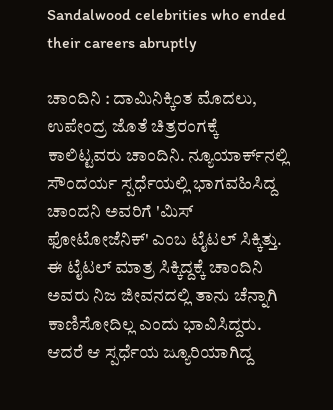Sandalwood celebrities who ended their careers abruptly

ಚಾಂದಿನಿ : ದಾಮಿನಿಕ್ಕಿಂತ ಮೊದಲು, ಉಪೇಂದ್ರ ಜೊತೆ ಚಿತ್ರರಂಗಕ್ಕೆ ಕಾಲಿಟ್ಟವರು ಚಾಂದಿನಿ. ನ್ಯೂಯಾರ್ಕ್‌ನಲ್ಲಿ ಸೌಂದರ್ಯ ಸ್ಪರ್ಧೆಯಲ್ಲಿ ಭಾಗವಹಿಸಿದ್ದ ಚಾಂದನಿ ಅವರಿಗೆ 'ಮಿಸ್ ಫೋಟೋಜೆನಿಕ್' ಎಂಬ ಟೈಟಲ್ ಸಿಕ್ಕಿತ್ತು. ಈ ಟೈಟಲ್ ಮಾತ್ರ ಸಿಕ್ಕಿದ್ದಕ್ಕೆ ಚಾಂದಿನಿ ಅವರು ನಿಜ ಜೀವನದಲ್ಲಿ ತಾನು ಚೆನ್ನಾಗಿ ಕಾಣಿಸೋದಿಲ್ಲ ಎಂದು ಭಾವಿಸಿದ್ದರು. ಆದರೆ ಆ ಸ್ಪರ್ಧೆಯ ಜ್ಯೂರಿಯಾಗಿದ್ದ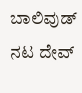ಬಾಲಿವುಡ್ ನಟ ದೇವ್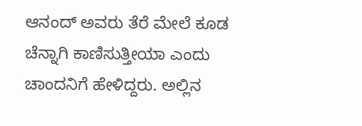ಆನಂದ್ ಅವರು ತೆರೆ ಮೇಲೆ ಕೂಡ ಚೆನ್ನಾಗಿ ಕಾಣಿಸುತ್ತೀಯಾ ಎಂದು ಚಾಂದನಿಗೆ ಹೇಳಿದ್ದರು. ಅಲ್ಲಿನ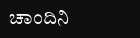ಚಾಂದಿನಿ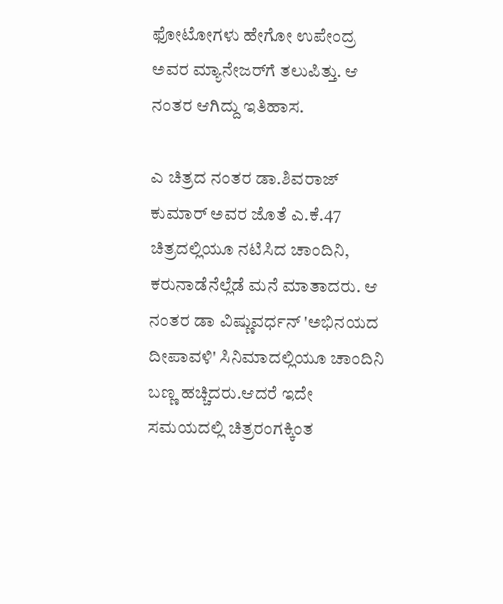ಫೋಟೋಗಳು ಹೇಗೋ ಉಪೇಂದ್ರ ಅವರ ಮ್ಯಾನೇಜರ್‌ಗೆ ತಲುಪಿತ್ತು. ಆ ನಂತರ ಆಗಿದ್ದು ಇತಿಹಾಸ.

ಎ ಚಿತ್ರದ ನಂತರ ಡಾ.ಶಿವರಾಜ್ ಕುಮಾರ್ ಅವರ ಜೊತೆ ಎ.ಕೆ.47 ಚಿತ್ರದಲ್ಲಿಯೂ ನಟಿಸಿದ ಚಾಂದಿನಿ, ಕರುನಾಡೆನೆಲ್ಲೆಡೆ ಮನೆ ಮಾತಾದರು. ಆ ನಂತರ ಡಾ ವಿಷ್ಣುವರ್ಧನ್ 'ಅಭಿನಯದ ದೀಪಾವಳಿ' ಸಿನಿಮಾದಲ್ಲಿಯೂ ಚಾಂದಿನಿ ಬಣ್ಣ ಹಚ್ಚಿದರು.ಆದರೆ ಇದೇ ಸಮಯದಲ್ಲಿ ಚಿತ್ರರಂಗಕ್ಕಿಂತ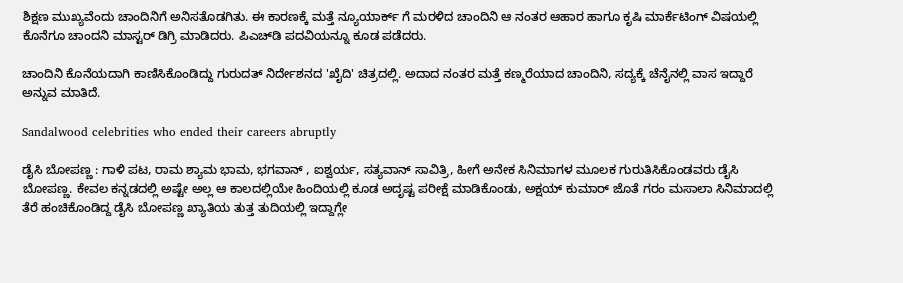ಶಿಕ್ಷಣ ಮುಖ್ಯವೆಂದು ಚಾಂದಿನಿಗೆ ಅನಿಸತೊಡಗಿತು. ಈ ಕಾರಣಕ್ಕೆ ಮತ್ತೆ ನ್ಯೂಯಾರ್ಕ್ ಗೆ ಮರಳಿದ ಚಾಂದಿನಿ ಆ ನಂತರ ಆಹಾರ ಹಾಗೂ ಕೃಷಿ ಮಾರ್ಕೆಟಿಂಗ್ ವಿಷಯಲ್ಲಿ ಕೊನೆಗೂ ಚಾಂದನಿ ಮಾಸ್ಟರ್ ಡಿಗ್ರಿ ಮಾಡಿದರು. ಪಿಎಚ್‌ಡಿ ಪದವಿಯನ್ನೂ ಕೂಡ ಪಡೆದರು.

ಚಾಂದಿನಿ ಕೊನೆಯದಾಗಿ ಕಾಣಿಸಿಕೊಂಡಿದ್ದು ಗುರುದತ್ ನಿರ್ದೇಶನದ 'ಖೈದಿ' ಚಿತ್ರದಲ್ಲಿ. ಅದಾದ ನಂತರ ಮತ್ತೆ ಕಣ್ಮರೆಯಾದ ಚಾಂದಿನಿ, ಸದ್ಯಕ್ಕೆ ಚೆನೈನಲ್ಲಿ ವಾಸ ಇದ್ದಾರೆ ಅನ್ನುವ ಮಾತಿದೆ.

Sandalwood celebrities who ended their careers abruptly

ಡೈಸಿ ಬೋಪಣ್ಣ : ಗಾಳಿ ಪಟ, ರಾಮ ಶ್ಯಾಮ ಭಾಮ, ಭಗವಾನ್ , ಐಶ್ವರ್ಯ, ಸತ್ಯವಾನ್ ಸಾವಿತ್ರಿ, ಹೀಗೆ ಅನೇಕ ಸಿನಿಮಾಗಳ ಮೂಲಕ ಗುರುತಿಸಿಕೊಂಡವರು ಡೈಸಿ ಬೋಪಣ್ಣ. ಕೇವಲ ಕನ್ನಡದಲ್ಲಿ ಅಷ್ಟೇ ಅಲ್ಲ ಆ ಕಾಲದಲ್ಲಿಯೇ ಹಿಂದಿಯಲ್ಲಿ ಕೂಡ ಅದೃಷ್ಟ ಪರೀಕ್ಷೆ ಮಾಡಿಕೊಂಡು, ಅಕ್ಷಯ್ ಕುಮಾರ್ ಜೊತೆ ಗರಂ ಮಸಾಲಾ ಸಿನಿಮಾದಲ್ಲಿ ತೆರೆ ಹಂಚಿಕೊಂಡಿದ್ದ ಡೈಸಿ ಬೋಪಣ್ಣ ಖ್ಯಾತಿಯ ತುತ್ತ ತುದಿಯಲ್ಲಿ ಇದ್ದಾಗ್ಲೇ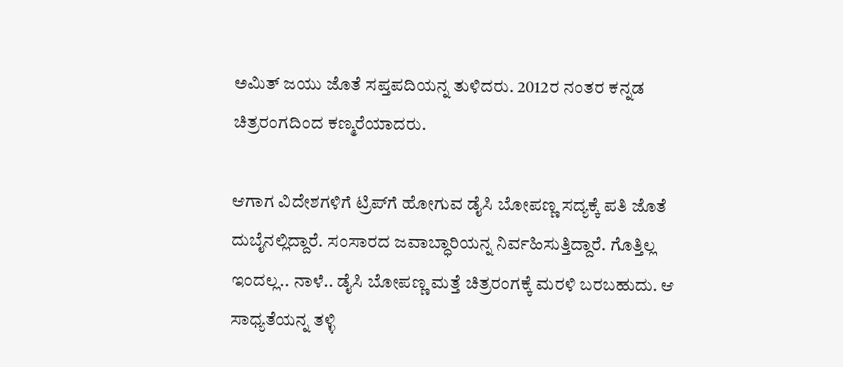ಅಮಿತ್ ಜಯು ಜೊತೆ ಸಪ್ತಪದಿಯನ್ನ ತುಳಿದರು. 2012ರ ನಂತರ ಕನ್ನಡ ಚಿತ್ರರಂಗದಿಂದ ಕಣ್ಮರೆಯಾದರು.

ಆಗಾಗ ವಿದೇಶಗಳಿಗೆ ಟ್ರಿಪ್‌ಗೆ ಹೋಗುವ ಡೈಸಿ ಬೋಪಣ್ಣ ಸದ್ಯಕ್ಕೆ ಪತಿ ಜೊತೆ ದುಬೈನಲ್ಲಿದ್ದಾರೆ. ಸಂಸಾರದ ಜವಾಬ್ಧಾರಿಯನ್ನ ನಿರ್ವಹಿಸುತ್ತಿದ್ದಾರೆ. ಗೊತ್ತಿಲ್ಲ ಇಂದಲ್ಲ.. ನಾಳೆ.. ಡೈಸಿ ಬೋಪಣ್ಣ ಮತ್ತೆ ಚಿತ್ರರಂಗಕ್ಕೆ ಮರಳಿ ಬರಬಹುದು. ಆ ಸಾಧ್ಯತೆಯನ್ನ ತಳ್ಳಿ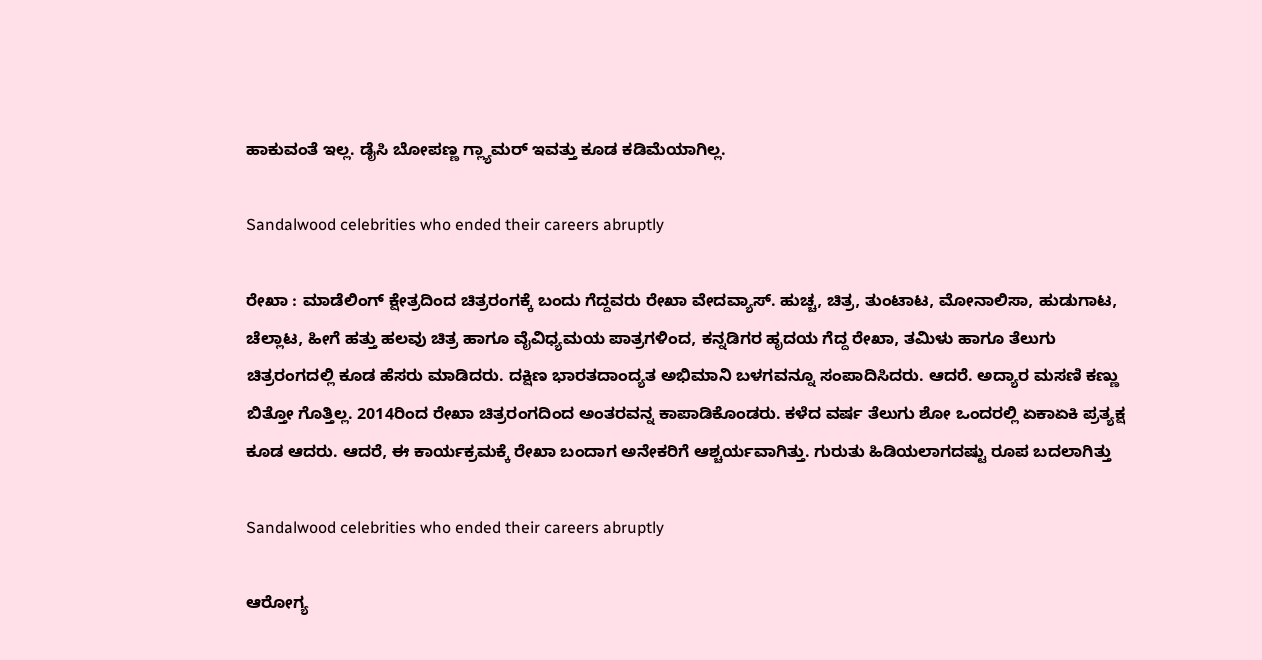ಹಾಕುವಂತೆ ಇಲ್ಲ. ಡೈಸಿ ಬೋಪಣ್ಣ ಗ್ಲ್ಯಾಮರ್ ಇವತ್ತು ಕೂಡ ಕಡಿಮೆಯಾಗಿಲ್ಲ.

Sandalwood celebrities who ended their careers abruptly

ರೇಖಾ : ಮಾಡೆಲಿಂಗ್ ಕ್ಷೇತ್ರದಿಂದ ಚಿತ್ರರಂಗಕ್ಕೆ ಬಂದು ಗೆದ್ದವರು ರೇಖಾ ವೇದವ್ಯಾಸ್. ಹುಚ್ಚ, ಚಿತ್ರ, ತುಂಟಾಟ, ಮೋನಾಲಿಸಾ, ಹುಡುಗಾಟ, ಚೆಲ್ಲಾಟ, ಹೀಗೆ ಹತ್ತು ಹಲವು ಚಿತ್ರ ಹಾಗೂ ವೈವಿಧ್ಯಮಯ ಪಾತ್ರಗಳಿಂದ, ಕನ್ನಡಿಗರ ಹೃದಯ ಗೆದ್ದ ರೇಖಾ, ತಮಿಳು ಹಾಗೂ ತೆಲುಗು ಚಿತ್ರರಂಗದಲ್ಲಿ ಕೂಡ ಹೆಸರು ಮಾಡಿದರು. ದಕ್ಷಿಣ ಭಾರತದಾಂದ್ಯತ ಅಭಿಮಾನಿ ಬಳಗವನ್ನೂ ಸಂಪಾದಿಸಿದರು. ಆದರೆ. ಅದ್ಯಾರ ಮಸಣಿ ಕಣ್ಣು ಬಿತ್ತೋ ಗೊತ್ತಿಲ್ಲ. 2014ರಿಂದ ರೇಖಾ ಚಿತ್ರರಂಗದಿಂದ ಅಂತರವನ್ನ ಕಾಪಾಡಿಕೊಂಡರು. ಕಳೆದ ವರ್ಷ ತೆಲುಗು ಶೋ ಒಂದರಲ್ಲಿ ಏಕಾಏಕಿ ಪ್ರತ್ಯಕ್ಷ ಕೂಡ ಆದರು. ಆದರೆ, ಈ ಕಾರ್ಯಕ್ರಮಕ್ಕೆ ರೇಖಾ ಬಂದಾಗ ಅನೇಕರಿಗೆ ಆಶ್ಚರ್ಯವಾಗಿತ್ತು. ಗುರುತು ಹಿಡಿಯಲಾಗದಷ್ಟು ರೂಪ ಬದಲಾಗಿತ್ತು

Sandalwood celebrities who ended their careers abruptly

ಆರೋಗ್ಯ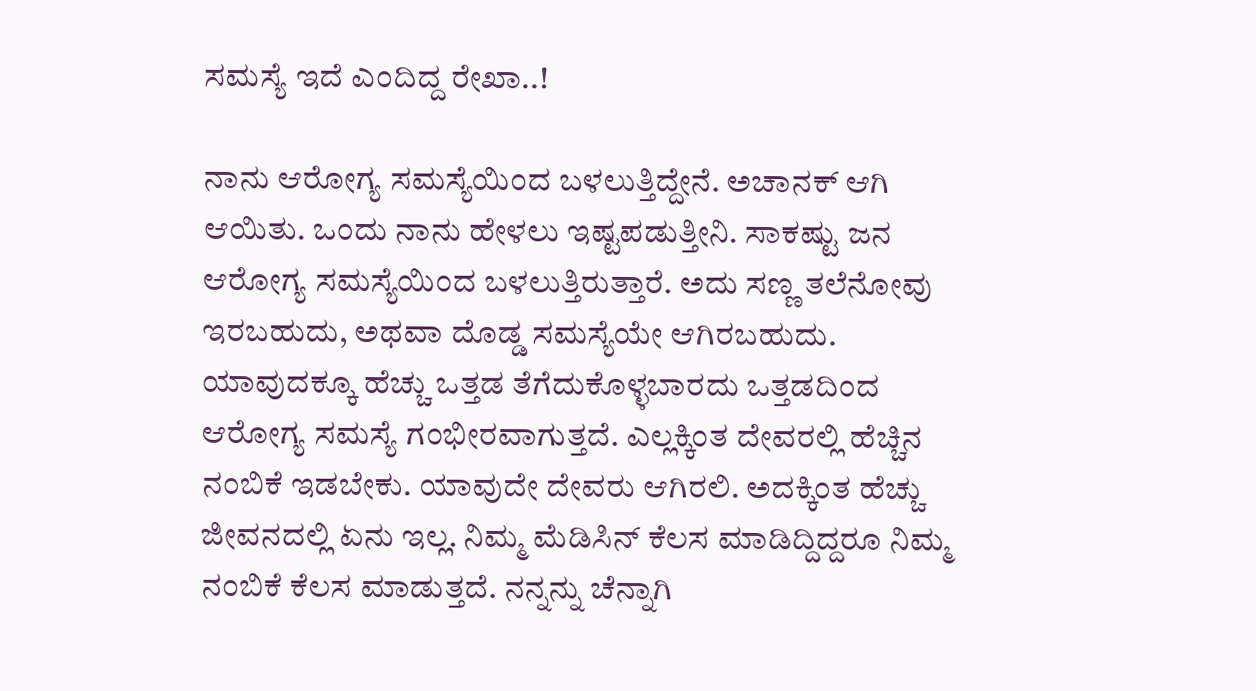ಸಮಸ್ಯೆ ಇದೆ ಎಂದಿದ್ದ ರೇಖಾ..!

ನಾನು ಆರೋಗ್ಯ ಸಮಸ್ಯೆಯಿಂದ ಬಳಲುತ್ತಿದ್ದೇನೆ. ಅಚಾನಕ್‌ ಆಗಿ ಆಯಿತು. ಒಂದು ನಾನು ಹೇಳಲು ಇಷ್ಟಪಡುತ್ತೀನಿ. ಸಾಕಷ್ಟು ಜನ ಆರೋಗ್ಯ ಸಮಸ್ಯೆಯಿಂದ ಬಳಲುತ್ತಿರುತ್ತಾರೆ. ಅದು ಸಣ್ಣ ತಲೆನೋವು ಇರಬಹುದು, ಅಥವಾ ದೊಡ್ಡ ಸಮಸ್ಯೆಯೇ ಆಗಿರಬಹುದು. ಯಾವುದಕ್ಕೂ ಹೆಚ್ಚು ಒತ್ತಡ ತೆಗೆದುಕೊಳ್ಳಬಾರದು ಒತ್ತಡದಿಂದ ಆರೋಗ್ಯ ಸಮಸ್ಯೆ ಗಂಭೀರವಾಗುತ್ತದೆ. ಎಲ್ಲಕ್ಕಿಂತ ದೇವರಲ್ಲಿ ಹೆಚ್ಚಿನ ನಂಬಿಕೆ ಇಡಬೇಕು. ಯಾವುದೇ ದೇವರು ಆಗಿರಲಿ. ಅದಕ್ಕಿಂತ ಹೆಚ್ಚು ಜೀವನದಲ್ಲಿ ಏನು ಇಲ್ಲ. ನಿಮ್ಮ ಮೆಡಿಸಿನ್ ಕೆಲಸ ಮಾಡಿದ್ದಿದ್ದರೂ ನಿಮ್ಮ ನಂಬಿಕೆ ಕೆಲಸ ಮಾಡುತ್ತದೆ. ನನ್ನನ್ನು ಚೆನ್ನಾಗಿ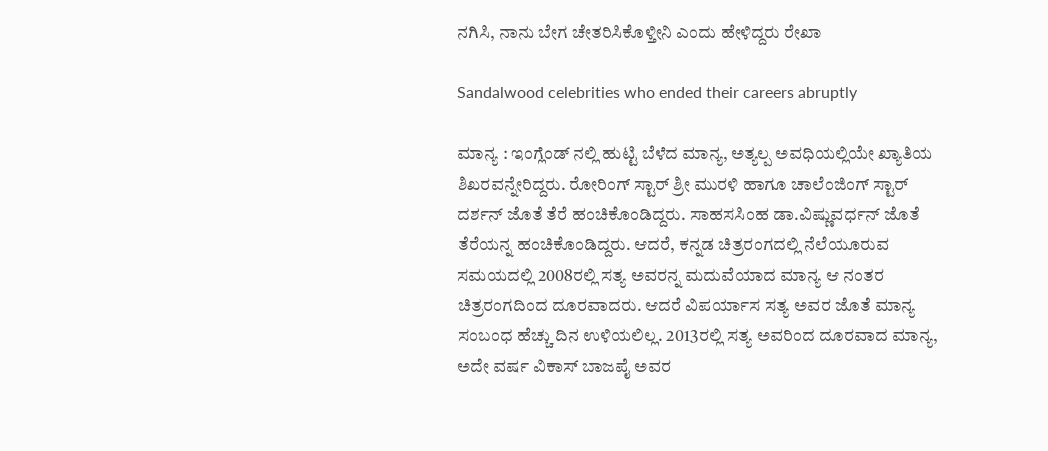ನಗಿಸಿ, ನಾನು ಬೇಗ ಚೇತರಿಸಿಕೊಳ್ತೀನಿ ಎಂದು ಹೇಳಿದ್ದರು ರೇಖಾ

Sandalwood celebrities who ended their careers abruptly

ಮಾನ್ಯ : ಇಂಗ್ಲೆಂಡ್ ನಲ್ಲಿ ಹುಟ್ಟಿ ಬೆಳೆದ ಮಾನ್ಯ, ಅತ್ಯಲ್ಪ ಅವಧಿಯಲ್ಲಿಯೇ ಖ್ಯಾತಿಯ ಶಿಖರವನ್ನೇರಿದ್ದರು. ರೋರಿಂಗ್ ಸ್ಟಾರ್ ಶ್ರೀ ಮುರಳಿ ಹಾಗೂ ಚಾಲೆಂಜಿಂಗ್ ಸ್ಟಾರ್ ದರ್ಶನ್ ಜೊತೆ ತೆರೆ ಹಂಚಿಕೊಂಡಿದ್ದರು. ಸಾಹಸಸಿಂಹ ಡಾ.ವಿಷ್ಣುವರ್ಧನ್ ಜೊತೆ ತೆರೆಯನ್ನ ಹಂಚಿಕೊಂಡಿದ್ದರು. ಆದರೆ, ಕನ್ನಡ ಚಿತ್ರರಂಗದಲ್ಲಿ ನೆಲೆಯೂರುವ ಸಮಯದಲ್ಲಿ 2008ರಲ್ಲಿ ಸತ್ಯ ಅವರನ್ನ ಮದುವೆಯಾದ ಮಾನ್ಯ ಆ ನಂತರ ಚಿತ್ರರಂಗದಿಂದ ದೂರವಾದರು. ಆದರೆ ವಿಪರ್ಯಾಸ ಸತ್ಯ ಅವರ ಜೊತೆ ಮಾನ್ಯ ಸಂಬಂಧ ಹೆಚ್ಚು ದಿನ ಉಳಿಯಲಿಲ್ಲ. 2013ರಲ್ಲಿ ಸತ್ಯ ಅವರಿಂದ ದೂರವಾದ ಮಾನ್ಯ, ಅದೇ ವರ್ಷ ವಿಕಾಸ್ ಬಾಜಪೈ ಅವರ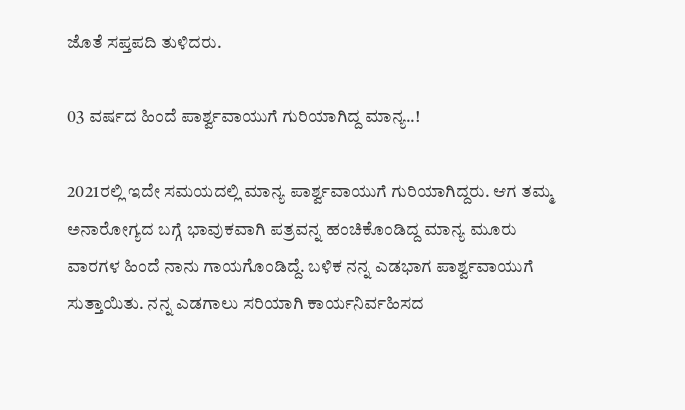ಜೊತೆ ಸಪ್ತಪದಿ ತುಳಿದರು.

03 ವರ್ಷದ ಹಿಂದೆ ಪಾರ್ಶ್ವವಾಯುಗೆ ಗುರಿಯಾಗಿದ್ದ ಮಾನ್ಯ..!

2021ರಲ್ಲಿ ಇದೇ ಸಮಯದಲ್ಲಿ ಮಾನ್ಯ ಪಾರ್ಶ್ವವಾಯುಗೆ ಗುರಿಯಾಗಿದ್ದರು. ಆಗ ತಮ್ಮ ಅನಾರೋಗ್ಯದ ಬಗ್ಗೆ ಭಾವುಕವಾಗಿ ಪತ್ರವನ್ನ ಹಂಚಿಕೊಂಡಿದ್ದ ಮಾನ್ಯ ಮೂರು ವಾರಗಳ ಹಿಂದೆ ನಾನು ಗಾಯಗೊಂಡಿದ್ದೆ. ಬಳಿಕ ನನ್ನ ಎಡಭಾಗ ಪಾರ್ಶ್ವವಾಯುಗೆ ಸುತ್ತಾಯಿತು. ನನ್ನ ಎಡಗಾಲು ಸರಿಯಾಗಿ ಕಾರ್ಯನಿರ್ವಹಿಸದ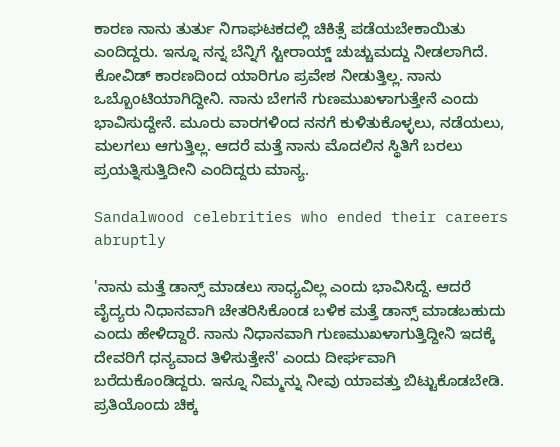ಕಾರಣ ನಾನು ತುರ್ತು ನಿಗಾಘಟಕದಲ್ಲಿ ಚಿಕಿತ್ಸೆ ಪಡೆಯಬೇಕಾಯಿತು ಎಂದಿದ್ದರು. ಇನ್ನೂ ನನ್ನ ಬೆನ್ನಿಗೆ ಸ್ಟೀರಾಯ್ಡ್ ಚುಚ್ಚುಮದ್ದು ನೀಡಲಾಗಿದೆ. ಕೋವಿಡ್ ಕಾರಣದಿಂದ ಯಾರಿಗೂ ಪ್ರವೇಶ ನೀಡುತ್ತಿಲ್ಲ. ನಾನು ಒಬ್ಬೊಂಟಿಯಾಗಿದ್ದೀನಿ. ನಾನು ಬೇಗನೆ ಗುಣಮುಖಳಾಗುತ್ತೇನೆ ಎಂದು ಭಾವಿಸುದ್ದೇನೆ. ಮೂರು ವಾರಗಳಿಂದ ನನಗೆ ಕುಳಿತುಕೊಳ್ಳಲು, ನಡೆಯಲು, ಮಲಗಲು ಆಗುತ್ತಿಲ್ಲ. ಆದರೆ ಮತ್ತೆ ನಾನು ಮೊದಲಿನ ಸ್ಥಿತಿಗೆ ಬರಲು ಪ್ರಯತ್ನಿಸುತ್ತಿದೀನಿ ಎಂದಿದ್ದರು ಮಾನ್ಯ.

Sandalwood celebrities who ended their careers abruptly

'ನಾನು ಮತ್ತೆ ಡಾನ್ಸ್ ಮಾಡಲು ಸಾಧ್ಯವಿಲ್ಲ ಎಂದು ಭಾವಿಸಿದ್ದೆ. ಆದರೆ ವೈದ್ಯರು ನಿಧಾನವಾಗಿ ಚೇತರಿಸಿಕೊಂಡ ಬಳಿಕ ಮತ್ತೆ ಡಾನ್ಸ್ ಮಾಡಬಹುದು ಎಂದು ಹೇಳಿದ್ದಾರೆ. ನಾನು ನಿಧಾನವಾಗಿ ಗುಣಮುಖಳಾಗುತ್ತಿದ್ದೀನಿ ಇದಕ್ಕೆ ದೇವರಿಗೆ ಧನ್ಯವಾದ ತಿಳಿಸುತ್ತೇನೆ' ಎಂದು ದೀರ್ಘವಾಗಿ ಬರೆದುಕೊಂಡಿದ್ದರು. ಇನ್ನೂ ನಿಮ್ಮನ್ನು ನೀವು ಯಾವತ್ತು ಬಿಟ್ಟುಕೊಡಬೇಡಿ. ಪ್ರತಿಯೊಂದು ಚಿಕ್ಕ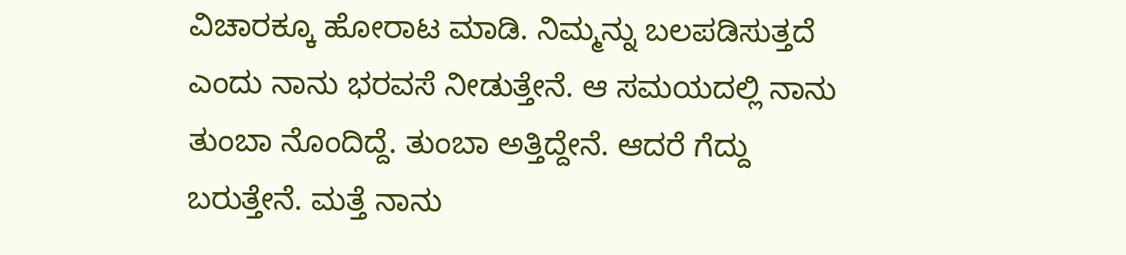ವಿಚಾರಕ್ಕೂ ಹೋರಾಟ ಮಾಡಿ. ನಿಮ್ಮನ್ನು ಬಲಪಡಿಸುತ್ತದೆ ಎಂದು ನಾನು ಭರವಸೆ ನೀಡುತ್ತೇನೆ. ಆ ಸಮಯದಲ್ಲಿ ನಾನು ತುಂಬಾ ನೊಂದಿದ್ದೆ. ತುಂಬಾ ಅತ್ತಿದ್ದೇನೆ. ಆದರೆ ಗೆದ್ದು ಬರುತ್ತೇನೆ. ಮತ್ತೆ ನಾನು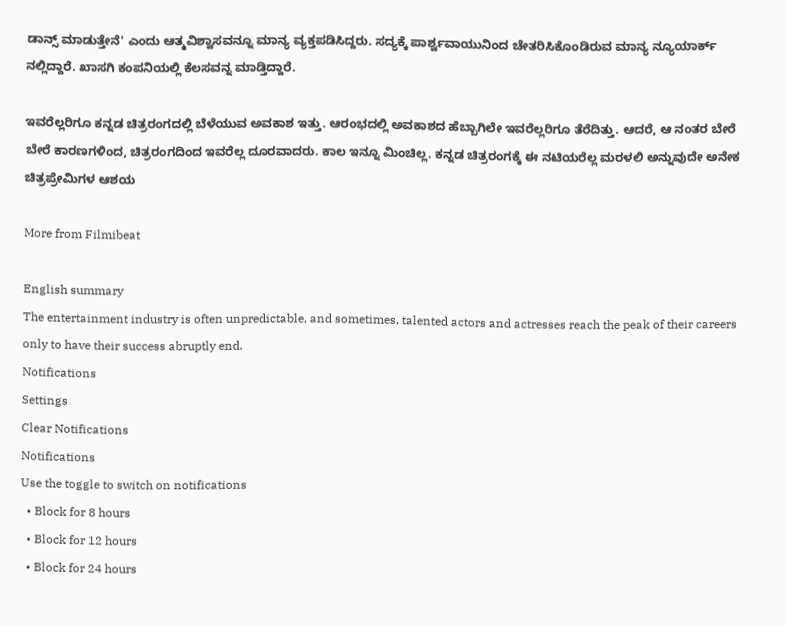ಡಾನ್ಸ್ ಮಾಡುತ್ತೇನೆ' ಎಂದು ಆತ್ಮವಿಶ್ವಾಸವನ್ನೂ ಮಾನ್ಯ ವ್ಯಕ್ತಪಡಿಸಿದ್ದರು. ಸದ್ಯಕ್ಕೆ ಪಾರ್ಶ್ವವಾಯುನಿಂದ ಚೇತರಿಸಿಕೊಂಡಿರುವ ಮಾನ್ಯ ನ್ಯೂಯಾರ್ಕ್ ನಲ್ಲಿದ್ದಾರೆ. ಖಾಸಗಿ ಕಂಪನಿಯಲ್ಲಿ ಕೆಲಸವನ್ನ ಮಾಡ್ತಿದ್ದಾರೆ.

ಇವರೆಲ್ಲರಿಗೂ ಕನ್ನಡ ಚಿತ್ರರಂಗದಲ್ಲಿ ಬೆಳೆಯುವ ಅವಕಾಶ ಇತ್ತು. ಆರಂಭದಲ್ಲಿ ಅವಕಾಶದ ಹೆಬ್ಬಾಗಿಲೇ ಇವರೆಲ್ಲರಿಗೂ ತೆರೆದಿತ್ತು. ಆದರೆ, ಆ ನಂತರ ಬೇರೆ ಬೇರೆ ಕಾರಣಗಳಿಂದ, ಚಿತ್ರರಂಗದಿಂದ ಇವರೆಲ್ಲ ದೂರವಾದರು. ಕಾಲ ಇನ್ನೂ ಮಿಂಚಿಲ್ಲ. ಕನ್ನಡ ಚಿತ್ರರಂಗಕ್ಕೆ ಈ ನಟಿಯರೆಲ್ಲ ಮರಳಲಿ ಅನ್ನುವುದೇ ಅನೇಕ ಚಿತ್ರಪ್ರೇಮಿಗಳ ಆಶಯ

More from Filmibeat

English summary
The entertainment industry is often unpredictable, and sometimes, talented actors and actresses reach the peak of their careers only to have their success abruptly end.
Notifications
Settings
Clear Notifications
Notifications
Use the toggle to switch on notifications
  • Block for 8 hours
  • Block for 12 hours
  • Block for 24 hours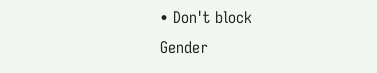• Don't block
Gender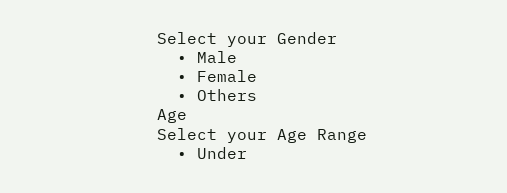Select your Gender
  • Male
  • Female
  • Others
Age
Select your Age Range
  • Under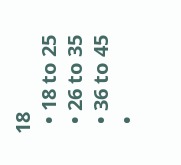18
  • 18 to 25
  • 26 to 35
  • 36 to 45
  •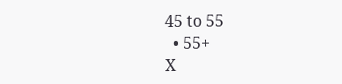45 to 55
  • 55+
X